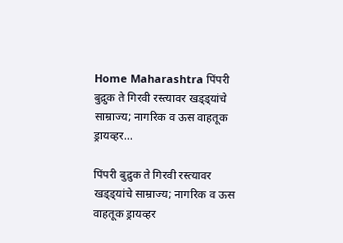Home Maharashtra पिंपरी बुद्रुक ते गिरवी रस्त्यावर खड्ड्यांचे साम्राज्य; नागरिक व ऊस वाहतूक ड्रायव्हर...

पिंपरी बुद्रुक ते गिरवी रस्त्यावर खड्ड्यांचे साम्राज्य; नागरिक व ऊस वाहतूक ड्रायव्हर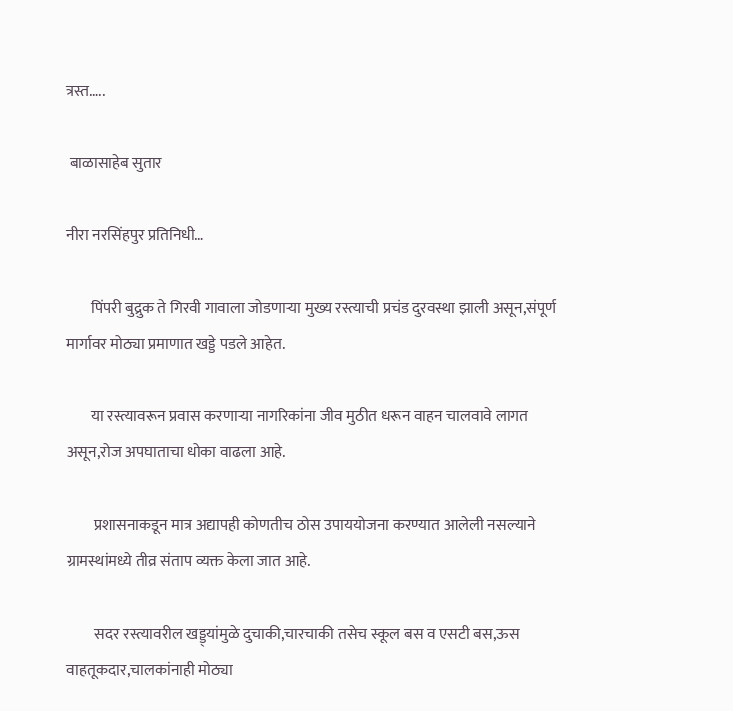त्रस्त…..

 बाळासाहेब सुतार

नीरा नरसिंहपुर प्रतिनिधी…

        पिंपरी बुद्रुक ते गिरवी गावाला जोडणाऱ्या मुख्य रस्त्याची प्रचंड दुरवस्था झाली असून,संपूर्ण मार्गावर मोठ्या प्रमाणात खड्डे पडले आहेत.

        या रस्त्यावरून प्रवास करणाऱ्या नागरिकांना जीव मुठीत धरून वाहन चालवावे लागत असून,रोज अपघाताचा धोका वाढला आहे.

         प्रशासनाकडून मात्र अद्यापही कोणतीच ठोस उपाययोजना करण्यात आलेली नसल्याने ग्रामस्थांमध्ये तीव्र संताप व्यक्त केला जात आहे.

         सदर रस्त्यावरील खड्ड्यांमुळे दुचाकी,चारचाकी तसेच स्कूल बस व एसटी बस,ऊस वाहतूकदार,चालकांनाही मोठ्या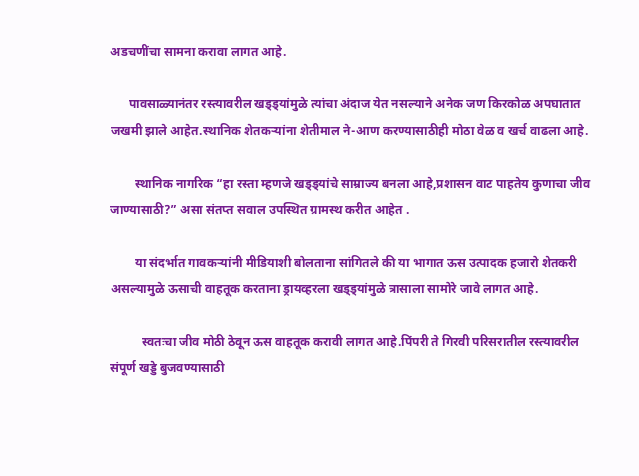अडचणींचा सामना करावा लागत आहे.

      पावसाळ्यानंतर रस्त्यावरील खड्ड्यांमुळे त्यांचा अंदाज येत नसल्याने अनेक जण किरकोळ अपघातात जखमी झाले आहेत.स्थानिक शेतकऱ्यांना शेतीमाल ने-आण करण्यासाठीही मोठा वेळ व खर्च वाढला आहे.

        स्थानिक नागरिक “हा रस्ता म्हणजे खड्ड्यांचे साम्राज्य बनला आहे,प्रशासन वाट पाहतेय कुणाचा जीव जाण्यासाठी?” असा संतप्त सवाल उपस्थित ग्रामस्थ करीत आहेत .

        या संदर्भात गावकऱ्यांनी मीडियाशी बोलताना सांगितले की या भागात ऊस उत्पादक हजारो शेतकरी असल्यामुळे ऊसाची वाहतूक करताना ड्रायव्हरला खड्ड्यांमुळे त्रासाला सामोरे जावे लागत आहे.

          स्वतःचा जीव मोठी ठेवून ऊस वाहतूक करावी लागत आहे.पिंपरी ते गिरवी परिसरातील रस्त्यावरील संपूर्ण खड्डे बुजवण्यासाठी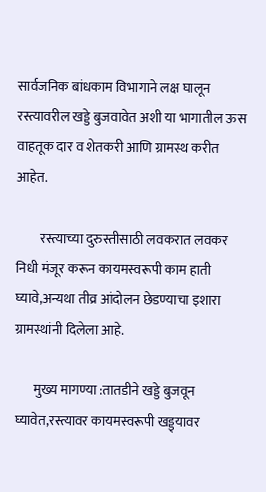सार्वजनिक बांधकाम विभागाने लक्ष घालून रस्त्यावरील खड्डे बुजवावेत अशी या भागातील ऊस वाहतूक दार व शेतकरी आणि ग्रामस्थ करीत आहेत.

         रस्त्याच्या दुरुस्तीसाठी लवकरात लवकर निधी मंजूर करून कायमस्वरूपी काम हाती घ्यावे,अन्यथा तीव्र आंदोलन छेडण्याचा इशारा ग्रामस्थांनी दिलेला आहे.

       मुख्य मागण्या :तातडीने खड्डे बुजवून घ्यावेत,रस्त्यावर कायमस्वरूपी खड्ड्यावर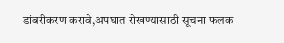डांबरीकरण करावे,अपघात रोखण्यासाठी सूचना फलक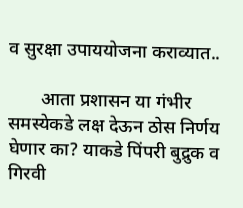व सुरक्षा उपाययोजना कराव्यात..

       आता प्रशासन या गंभीर समस्येकडे लक्ष देऊन ठोस निर्णय घेणार का? याकडे पिंपरी बुद्रुक व गिरवी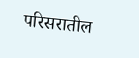परिसरातील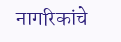नागरिकांचे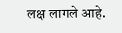लक्ष लागले आहे.